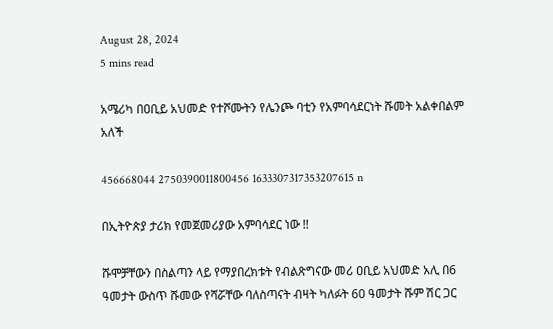August 28, 2024
5 mins read

አሜሪካ በዐቢይ አህመድ የተሾሙትን የሌንጮ ባቲን የአምባሳደርነት ሹመት አልቀበልም አለች

456668044 2750390011800456 1633307317353207615 n

በኢትዮጵያ ታሪክ የመጀመሪያው አምባሳደር ነው !!

ሹሞቻቸውን በስልጣን ላይ የማያበረክቱት የብልጽግናው መሪ ዐቢይ አህመድ አሊ በ6 ዓመታት ውስጥ ሹመው የሻሯቸው ባለስጣናት ብዛት ካለፉት 60 ዓመታት ሹም ሽር ጋር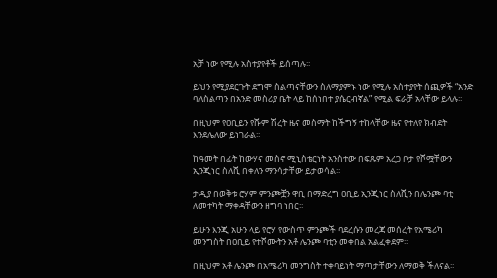አቻ ነው የሚሉ አስተያየቶች ይሰጣሉ፡፡

ይህን የሚያደርጉት ደግሞ ስልጣናቸውን ስለማያምኑ ነው የሚሉ አስተያየት ሰጪዎች “አንድ ባለስልጣን በአንድ መስሪያ ቤት ላይ ከሰነበተ ያሴርብኛል” የሚል ፍራቻ አላቸው ይላሉ፡፡

በዚህም የዐቢይን የሹም ሽረት ዜና መስማት ከችግኝ ተከላቸው ዜና የተለየ ክብደት እንደሌለው ይነገራል፡፡

ከዓመት በፊት ከውሃና መስኖ ሚኒስቴርነት አንስተው በፍጹም አረጋ ቦታ የሾሟቸውን ኢንጂነር ስለሺ በቀለን ማንሳታቸው ይታወሳል፡፡

ታዲያ በወቅቱ ሮሃም ምንጮቿን ዋቢ በማድረግ ዐቢይ ኢንጂነር ስለሺን በሌንጮ ባቲ ለመተካት ማቀዳቸውን ዘግባ ነበር፡፡

ይሁን እንጂ አሁን ላይ የሮሃ የውስጥ ምንጮች ባደረሱን መረጃ መሰረት የአሜሪካ መንግስት በዐቢይ የተሾሙትን አቶ ሌንጮ ባቲን መቀበል አልፈቀደም፡፡

በዚህም አቶ ሌንጮ በአሜሪካ መንግስት ተቀባይነት ማጣታቸውን ለማወቅ ችለናል፡፡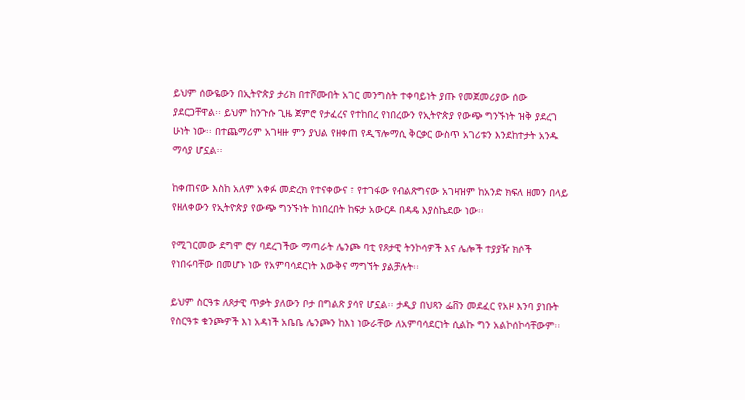ይህም ሰውዬውን በኢትዮጵያ ታሪክ በተሾሙበት አገር መንግስት ተቀባይነት ያጡ የመጀመሪያው ሰው ያደርጋቸዋል፡፡ ይህም ከንጉሱ ጊዜ ጀምሮ የታፈረና የተከበረ የነበረውን የኢትዮጵያ የውጭ ግንኙነት ዝቅ ያደረገ ሁነት ነው፡፡ በተጨማሪም አገዛዙ ምን ያህል የዘቀጠ የዲፕሎማሲ ቅርቃር ውስጥ አገሪቱን እንደከተታት አንዱ ማሳያ ሆኗል፡፡

ከቀጠናው እስከ አለም አቀፉ መድረክ የተናቀውና ፣ የተገፋው የብልጽግናው አገዛዝም ከአንድ ክፍለ ዘመን በላይ የዘለቀውን የኢትዮጵያ የውጭ ግንኙነት ከነበረበት ከፍታ አውርዶ በዳዴ እያስኬደው ነው፡፡

የሚገርመው ደግሞ ሮሃ ባደረገችው ማጣራት ሌንጮ ባቲ የጾታዊ ትንኮሳዎች እና ሌሎች ተያያዥ ክሶች የነበሩባቸው በመሆኑ ነው የአምባሳደርነት እውቅና ማግኘት ያልቻሉት፡፡

ይህም ስርዓቱ ለጾታዊ ጥቃት ያለውን ቦታ በግልጽ ያሳየ ሆኗል፡፡ ታዲያ በህጻን ፌቨን መደፈር የአዞ እንባ ያነቡት የስርዓቱ ቁንጮዎች እነ አዳነች አቤቤ ሌንጮን ከእነ ነውራቸው ለአምባሳደርነት ሲልኩ ግን አልኮሰኮሳቸውም፡፡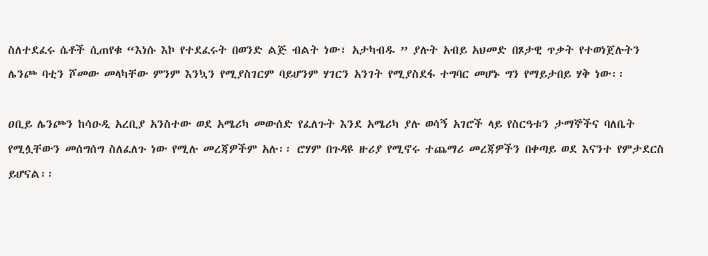ስለተደፈሩ ሴቶች ሲጠየቁ “እነሱ እኮ የተደፈሩት በወንድ ልጅ ብልት ነው፣ አታካብዱ ” ያሉት አብይ አህመድ በጾታዊ ጥቃት የተወነጀሉትን ሌንጮ ባቲን ሾመው መላካቸው ምንም እንኳን የሚያስገርም ባይሆንም ሃገርን አንገት የሚያስደፋ ተግባር መሆኑ ግን የማይታበይ ሃቅ ነው፡፡

ዐቢይ ሌንጮን ከሳዑዲ አረቢያ አንስተው ወደ አሜሪካ መውሰድ የፈለጉት እንደ አሜሪካ ያሉ ወሳኝ አገሮች ላይ የስርዓቱን ታማኞችና ባለቤት የሚሏቸውን መሰግሰግ ስለፈለጉ ነው የሚሉ መረጃዎችም አሉ፡፡ ሮሃም በጉዳዩ ዙሪያ የሚኖሩ ተጨማሪ መረጃዎችን በቀጣይ ወደ እናንተ የምታደርስ ይሆናል፡፡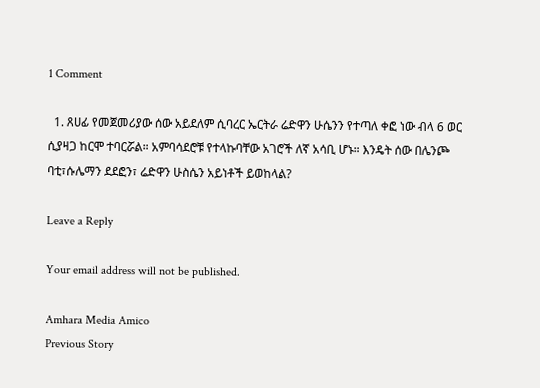1 Comment

  1. ጸሀፊ የመጀመሪያው ሰው አይደለም ሲባረር ኤርትራ ሬድዋን ሁሴንን የተጣለ ቀፎ ነው ብላ 6 ወር ሲያዛጋ ከርሞ ተባርሯል። አምባሳደሮቹ የተላኩባቸው አገሮች ለኛ አሳቢ ሆኑ። እንዴት ሰው በሌንጮ ባቲ፣ሱሌማን ደደፎን፣ ሬድዋን ሁስሴን አይነቶች ይወከላል?

Leave a Reply

Your email address will not be published.

Amhara Media Amico
Previous Story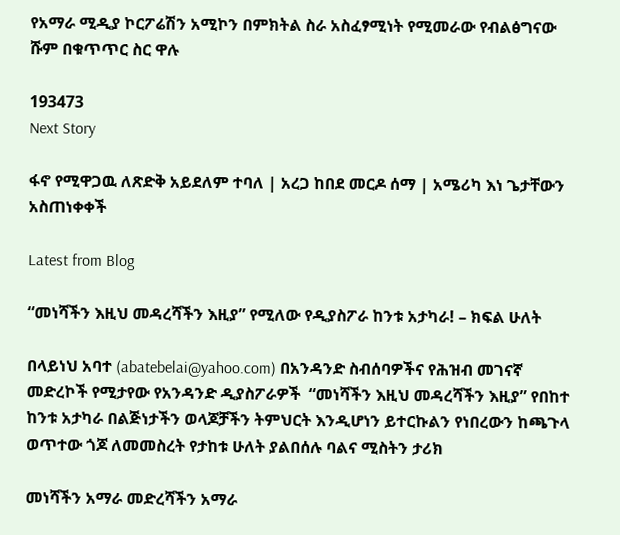የአማራ ሚዲያ ኮርፖሬሽን አሚኮን በምክትል ስራ አስፈፃሚነት የሚመራው የብልፅግናው ሹም በቁጥጥር ስር ዋሉ

193473
Next Story

ፋኖ የሚዋጋዉ ለጽድቅ አይደለም ተባለ | አረጋ ከበደ መርዶ ሰማ | አሜሪካ እነ ጌታቸውን አስጠነቀቀች

Latest from Blog

“መነሻችን እዚህ መዳረሻችን እዚያ” የሚለው የዲያስፖራ ከንቱ አታካራ! – ክፍል ሁለት

በላይነህ አባተ (abatebelai@yahoo.com) በአንዳንድ ስብሰባዎችና የሕዝብ መገናኛ መድረኮች የሚታየው የአንዳንድ ዲያስፖራዎች  “መነሻችን እዚህ መዳረሻችን እዚያ” የበከተ ከንቱ አታካራ በልጅነታችን ወላጆቻችን ትምህርት እንዲሆነን ይተርኩልን የነበረውን ከጫጉላ ወጥተው ጎጆ ለመመስረት የታከቱ ሁለት ያልበሰሉ ባልና ሚስትን ታሪክ

መነሻችን አማራ መድረሻችን አማራ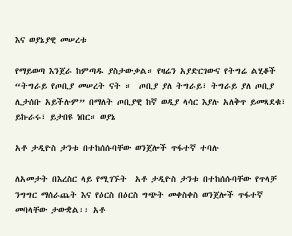እና ወያኔያዊ መሠረቱ

የማይወጣ እንጀራ ከምጣዱ ያስታውቃል። የዛሬን አያድርገውና የትግሬ ልሂቆች “ትግራይ የጦቢያ መሠረት ናት ።  ጦቢያ ያለ ትግራይ፣ ትግራይ ያለ ጦቢያ ሊታሰቡ አይችሉም” በማለት ጦቢያዊ ከኛ ወዲያ ላሳር እያሉ አለቅጥ ይመጻደቁ፣ ይኩራሩ፣ ይታበዩ ነበር። ወያኔ

አቶ ታዲዮስ ታንቱ በተከሰሱባቸው ወንጀሎች ጥፋተኛ ተባሉ

ለአመታት በእረስር ላይ የሚገኙት  አቶ ታዲዮስ ታንቱ በተከሰሱባቸው የጥላቻ ንግግር ማሰራጨት እና የዕርስ በዕርስ ግጭት መቀስቀስ ወንጀሎች ጥፋተኛ መባላቸው ታውቋል፡፡ አቶ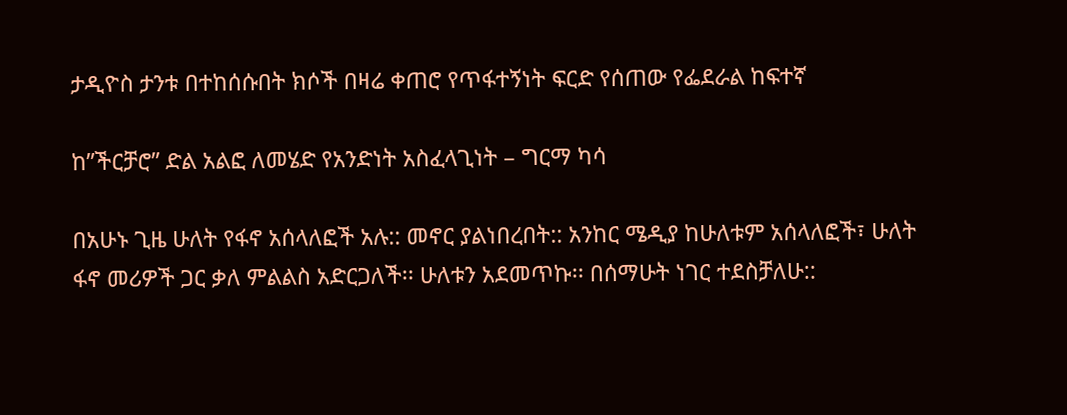ታዲዮስ ታንቱ በተከሰሱበት ክሶች በዛሬ ቀጠሮ የጥፋተኝነት ፍርድ የሰጠው የፌደራል ከፍተኛ

ከ”ችርቻሮ” ድል አልፎ ለመሄድ የአንድነት አስፈላጊነት – ግርማ ካሳ

በአሁኑ ጊዜ ሁለት የፋኖ አሰላለፎች አሉ:: መኖር ያልነበረበት:: አንከር ሜዲያ ከሁለቱም አሰላለፎች፣ ሁለት ፋኖ መሪዎች ጋር ቃለ ምልልስ አድርጋለች፡፡ ሁለቱን አደመጥኩ፡፡ በሰማሁት ነገር ተደስቻለሁ::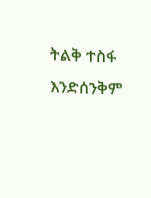ትልቅ ተስፋ እንድሰንቅም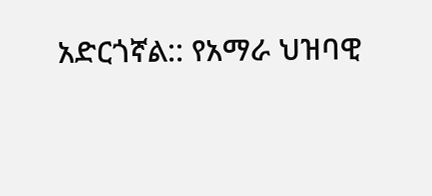አድርጎኛል:: የአማራ ህዝባዊ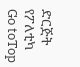ድርጅት የፖለቲካ
Go toTop